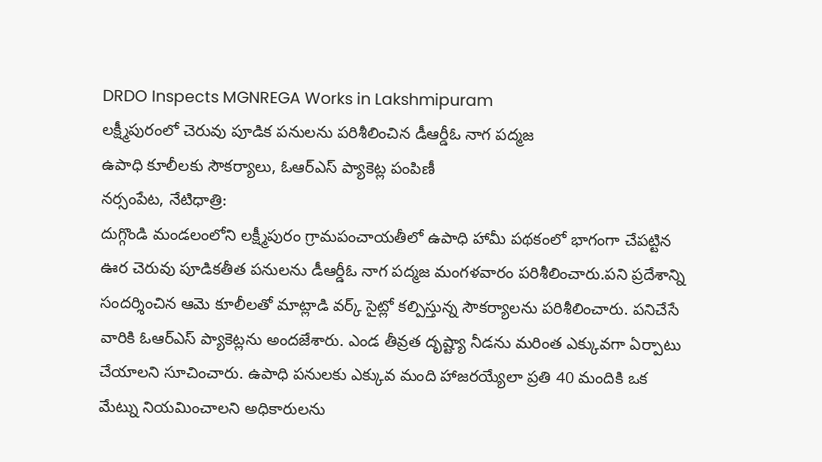DRDO Inspects MGNREGA Works in Lakshmipuram
లక్ష్మీపురంలో చెరువు పూడిక పనులను పరిశీలించిన డీఆర్డీఓ నాగ పద్మజ
ఉపాధి కూలీలకు సౌకర్యాలు, ఓఆర్ఎస్ ప్యాకెట్ల పంపిణీ
నర్సంపేట, నేటిధాత్రి:
దుగ్గొండి మండలంలోని లక్ష్మీపురం గ్రామపంచాయతీలో ఉపాధి హామీ పథకంలో భాగంగా చేపట్టిన ఊర చెరువు పూడికతీత పనులను డీఆర్డీఓ నాగ పద్మజ మంగళవారం పరిశీలించారు.పని ప్రదేశాన్ని సందర్శించిన ఆమె కూలీలతో మాట్లాడి వర్క్ సైట్లో కల్పిస్తున్న సౌకర్యాలను పరిశీలించారు. పనిచేసే వారికి ఓఆర్ఎస్ ప్యాకెట్లను అందజేశారు. ఎండ తీవ్రత దృష్ట్యా నీడను మరింత ఎక్కువగా ఏర్పాటు చేయాలని సూచించారు. ఉపాధి పనులకు ఎక్కువ మంది హాజరయ్యేలా ప్రతి 40 మందికి ఒక మేట్ను నియమించాలని అధికారులను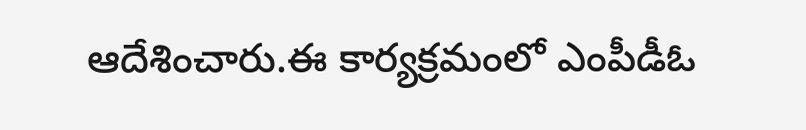ఆదేశించారు.ఈ కార్యక్రమంలో ఎంపీడీఓ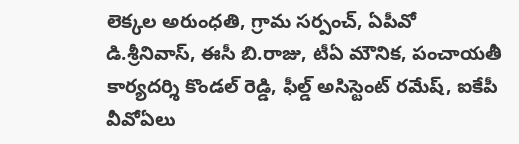లెక్కల అరుంధతి, గ్రామ సర్పంచ్, ఏపీవో డి.శ్రీనివాస్, ఈసీ బి.రాజు, టీఏ మౌనిక, పంచాయతీ కార్యదర్శి కొండల్ రెడ్డి, ఫీల్డ్ అసిస్టెంట్ రమేష్, ఐకేపీ వీవోఏలు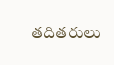తదితరులు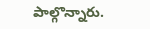పాల్గొన్నారు.